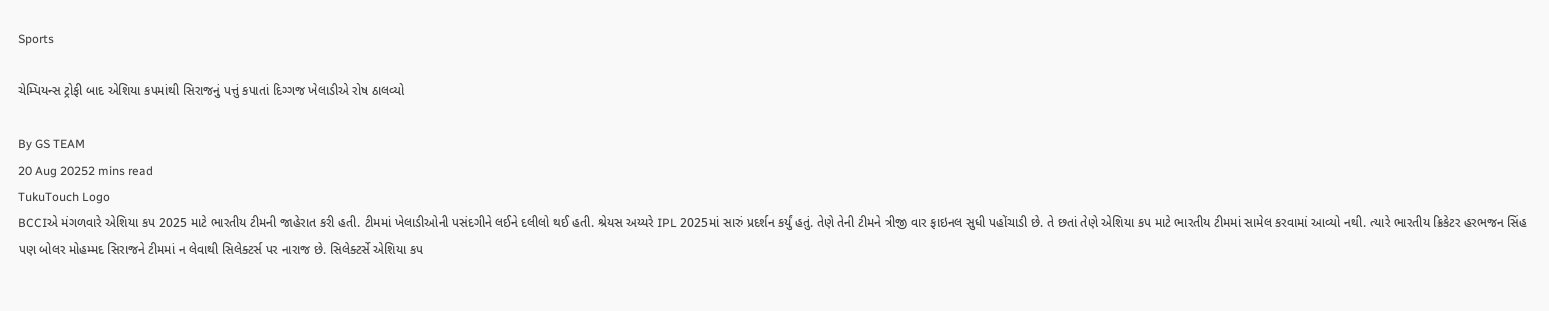Sports

ચેમ્પિયન્સ ટ્રોફી બાદ એશિયા કપમાંથી સિરાજનું પત્તું કપાતાં દિગ્ગજ ખેલાડીએ રોષ ઠાલવ્યો

By GS TEAM
20 Aug 20252 mins read
TukuTouch Logo
BCCIએ મંગળવારે એશિયા કપ 2025 માટે ભારતીય ટીમની જાહેરાત કરી હતી. ટીમમાં ખેલાડીઓની પસંદગીને લઈને દલીલો થઈ હતી. શ્રેયસ અય્યરે IPL 2025માં સારું પ્રદર્શન કર્યું હતું. તેણે તેની ટીમને ત્રીજી વાર ફાઇનલ સુધી પહોંચાડી છે. તે છતાં તેણે એશિયા કપ માટે ભારતીય ટીમમાં સામેલ કરવામાં આવ્યો નથી. ત્યારે ભારતીય ક્રિકેટર હરભજન સિંહ પણ બોલર મોહમ્મદ સિરાજને ટીમમાં ન લેવાથી સિલેક્ટર્સ પર નારાજ છે. સિલેક્ટર્સે એશિયા કપ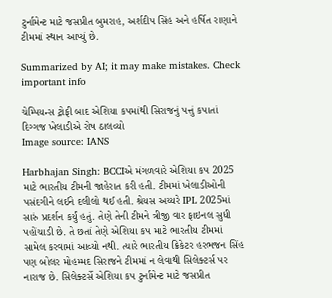ટુર્નામેન્ટ માટે જસપ્રીત બુમરાહ, અર્શદીપ સિંહ અને હર્ષિત રાણાને ટીમમાં સ્થાન આપ્યું છે.

Summarized by AI; it may make mistakes. Check important info

ચેમ્પિયન્સ ટ્રોફી બાદ એશિયા કપમાંથી સિરાજનું પત્તું કપાતાં દિગ્ગજ ખેલાડીએ રોષ ઠાલવ્યો
Image source: IANS

Harbhajan Singh: BCCIએ મંગળવારે એશિયા કપ 2025 માટે ભારતીય ટીમની જાહેરાત કરી હતી. ટીમમાં ખેલાડીઓની પસંદગીને લઈને દલીલો થઈ હતી. શ્રેયસ અય્યરે IPL 2025માં સારું પ્રદર્શન કર્યું હતું. તેણે તેની ટીમને ત્રીજી વાર ફાઇનલ સુધી પહોંચાડી છે. તે છતાં તેણે એશિયા કપ માટે ભારતીય ટીમમાં સામેલ કરવામાં આવ્યો નથી. ત્યારે ભારતીય ક્રિકેટર હરભજન સિંહ પણ બોલર મોહમ્મદ સિરાજને ટીમમાં ન લેવાથી સિલેક્ટર્સ પર નારાજ છે. સિલેક્ટર્સે એશિયા કપ ટુર્નામેન્ટ માટે જસપ્રીત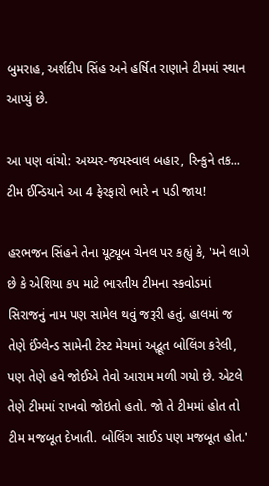બુમરાહ, અર્શદીપ સિંહ અને હર્ષિત રાણાને ટીમમાં સ્થાન આપ્યું છે.

આ પણ વાંચો: અય્યર-જયસ્વાલ બહાર, રિન્કુને તક... ટીમ ઈન્ડિયાને આ 4 ફેરફારો ભારે ન પડી જાય!

હરભજન સિંહને તેના યૂટ્યૂબ ચેનલ પર કહ્યું કે, 'મને લાગે છે કે એશિયા કપ માટે ભારતીય ટીમના સ્કવોડમાં સિરાજનું નામ પણ સામેલ થવું જરૂરી હતું. હાલમાં જ તેણે ઈંગ્લેન્ડ સામેની ટેસ્ટ મેચમાં અદ્ભૂત બોલિંગ કરેલી, પણ તેણે હવે જોઈએ તેવો આરામ મળી ગયો છે. એટલે તેણે ટીમમાં રાખવો જોઇતો હતો. જો તે ટીમમાં હોત તો ટીમ મજબૂત દેખાતી. બોલિંગ સાઈડ પણ મજબૂત હોત.'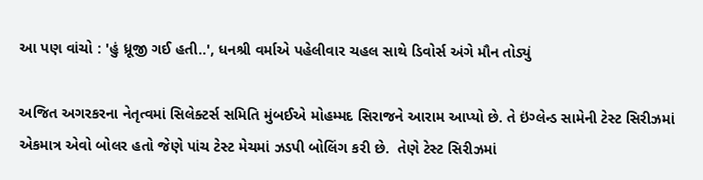આ પણ વાંચો : 'હું ધ્રૂજી ગઈ હતી..', ધનશ્રી વર્માએ પહેલીવાર ચહલ સાથે ડિવોર્સ અંગે મૌન તોડ્યું

અજિત અગરકરના નેતૃત્વમાં સિલેક્ટર્સ સમિતિ મુંબઈએ મોહમ્મદ સિરાજને આરામ આપ્યો છે. તે ઇંગ્લેન્ડ સામેની ટેસ્ટ સિરીઝમાં એકમાત્ર એવો બોલર હતો જેણે પાંચ ટેસ્ટ મેચમાં ઝડપી બોલિંગ કરી છે.  તેણે ટેસ્ટ સિરીઝમાં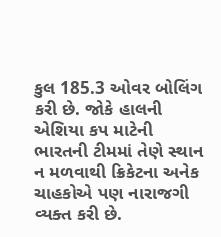કુલ 185.3 ઓવર બોલિંગ કરી છે. જોકે હાલની એશિયા કપ માટેની ભારતની ટીમમાં તેણે સ્થાન ન મળવાથી ક્રિકેટના અનેક ચાહકોએ પણ નારાજગી વ્યક્ત કરી છે.